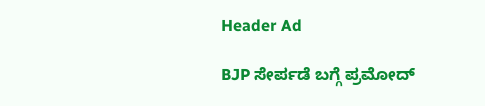Header Ad

BJP ಸೇರ್ಪಡೆ ಬಗ್ಗೆ ಪ್ರಮೋದ್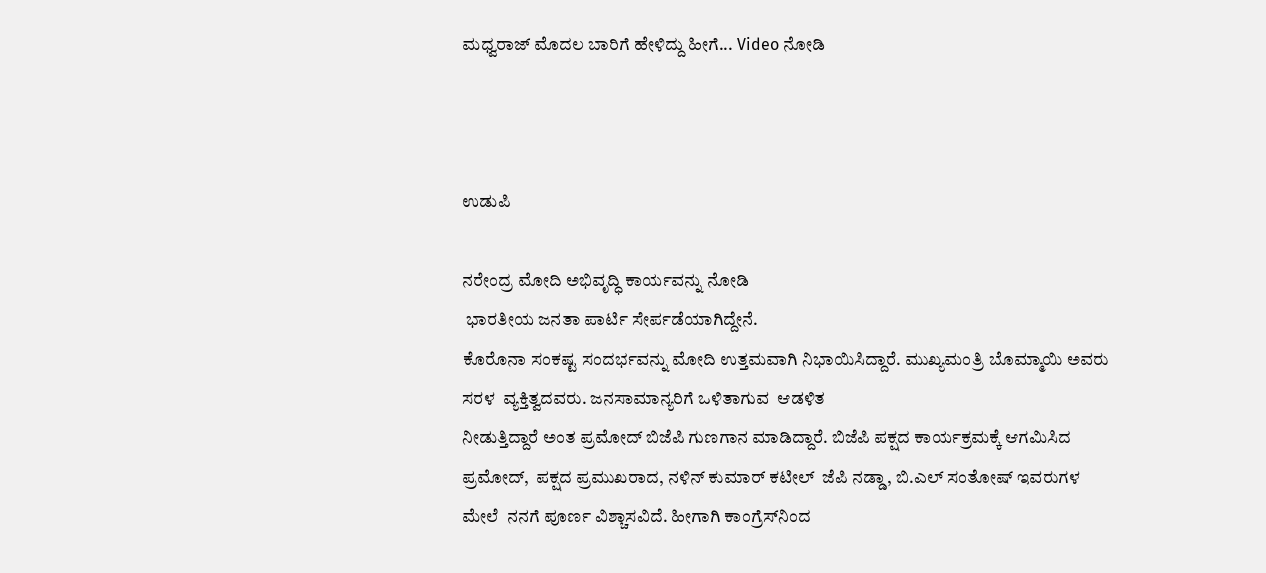ಮಧ್ವರಾಜ್ ಮೊದಲ ಬಾರಿಗೆ ಹೇಳಿದ್ದು ಹೀಗೆ... Video ನೋಡಿ



ಉಡುಪಿ

ನರೇಂದ್ರ ಮೋದಿ ಅಭಿವೃದ್ಧಿ ಕಾರ್ಯವನ್ನು ನೋಡಿ
 ಭಾರತೀಯ ಜನತಾ ಪಾರ್ಟಿ ಸೇರ್ಪಡೆಯಾಗಿದ್ದೇನೆ.
ಕೊರೊನಾ‌‌ ಸಂಕಷ್ಟ ಸಂದರ್ಭವನ್ನು ಮೋದಿ ಉತ್ತಮವಾಗಿ ನಿಭಾಯಿಸಿದ್ದಾರೆ. ಮುಖ್ಯಮಂತ್ರಿ ಬೊಮ್ಮಾಯಿ ಅವರು ಸರಳ  ವ್ಯಕ್ತಿತ್ವದವರು. ಜನಸಾಮಾನ್ಯರಿಗೆ ಒಳಿತಾಗುವ  ಆಡಳಿತ
ನೀಡುತ್ತಿದ್ದಾರೆ ಅಂತ ಪ್ರಮೋದ್ ಬಿಜೆಪಿ ಗುಣಗಾನ ಮಾಡಿದ್ದಾರೆ. ಬಿಜೆಪಿ ಪಕ್ಷದ ಕಾರ್ಯಕ್ರಮಕ್ಕೆ ಆಗಮಿಸಿದ ಪ್ರಮೋದ್,  ಪಕ್ಷದ ಪ್ರಮುಖರಾದ, ನಳಿನ್ ಕುಮಾರ್ ಕಟೀಲ್  ಜೆಪಿ ನಡ್ಡಾ, ಬಿ.ಎಲ್ ಸಂತೋಷ್ ಇವರುಗಳ ಮೇಲೆ  ನನಗೆ ಪೂರ್ಣ ವಿಶ್ಚಾಸವಿದೆ. ಹೀಗಾಗಿ ಕಾಂಗ್ರೆಸ್‌ನಿಂದ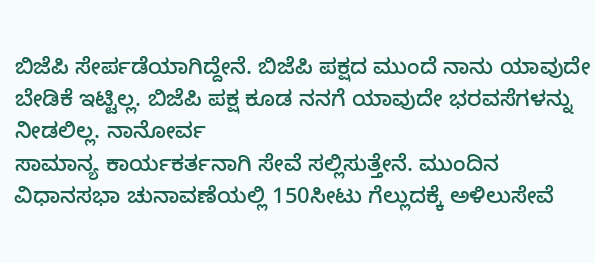ಬಿಜೆಪಿ ಸೇರ್ಪಡೆಯಾಗಿದ್ದೇನೆ. ಬಿಜೆಪಿ ಪಕ್ಷದ ಮುಂದೆ ನಾನು ಯಾವುದೇ ಬೇಡಿಕೆ ಇಟ್ಟಿಲ್ಲ. ಬಿಜೆಪಿ ಪಕ್ಷ ಕೂಡ ನನಗೆ ಯಾವುದೇ ಭರವಸೆಗಳನ್ನು ನೀಡಲಿಲ್ಲ. ನಾನೋರ್ವ
ಸಾಮಾನ್ಯ ಕಾರ್ಯಕರ್ತನಾಗಿ ಸೇವೆ ಸಲ್ಲಿಸುತ್ತೇನೆ. ಮುಂದಿನ ವಿಧಾನಸಭಾ ಚುನಾವಣೆಯಲ್ಲಿ 150ಸೀಟು ಗೆಲ್ಲುದಕ್ಕೆ ಅಳಿಲುಸೇವೆ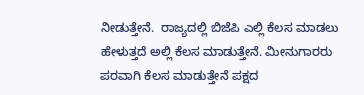ನೀಡುತ್ತೇನೆ.  ರಾಜ್ಯದಲ್ಲಿ ಬಿಜೆಪಿ ಎಲ್ಲಿ ಕೆಲಸ ಮಾಡಲು ಹೇಳುತ್ತದೆ ಅಲ್ಲಿ ಕೆಲಸ ಮಾಡುತ್ತೇನೆ. ಮೀನುಗಾರರು ಪರವಾಗಿ ಕೆಲಸ ಮಾಡುತ್ತೇನೆ ಪಕ್ಷದ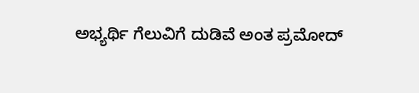ಅಭ್ಯರ್ಥಿ ಗೆಲುವಿಗೆ ದುಡಿವೆ ಅಂತ ಪ್ರಮೋದ್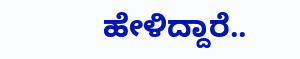ಹೇಳಿದ್ದಾರೆ..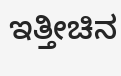ಇತ್ತೀಚಿನ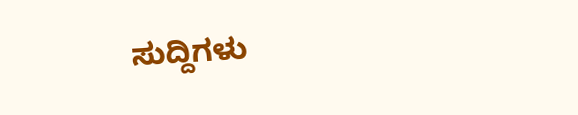ಸುದ್ದಿಗಳು